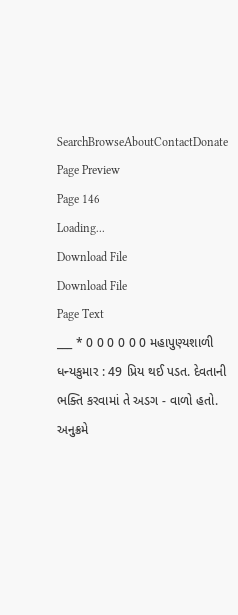SearchBrowseAboutContactDonate
Page Preview
Page 146
Loading...
Download File
Download File
Page Text
___ * 0 0 0 0 0 0 મહાપુણ્યશાળી ધન્યકુમાર : 49 પ્રિય થઈ પડત. દેવતાની ભક્તિ કરવામાં તે અડગ - વાળો હતો. અનુક્રમે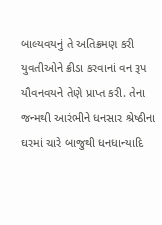બાલ્યવયનું તે અતિક્રમણ કરી યુવતીઓને ક્રીડા કરવાનાં વન રૂપ યૌવનવયને તેણે પ્રાપ્ત કરી. તેના જન્મથી આરંભીને ધનસાર શ્રેષ્ઠીના ઘરમાં ચારે બાજુથી ધનધાન્યાદિ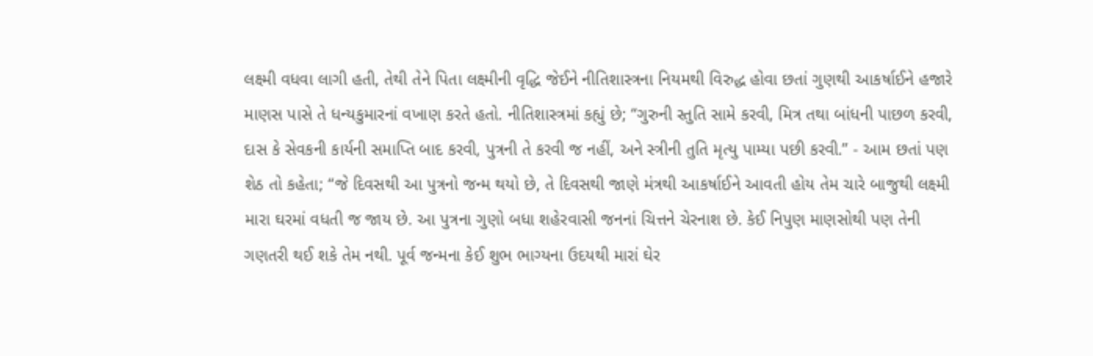લક્ષ્મી વધવા લાગી હતી, તેથી તેને પિતા લક્ષ્મીની વૃદ્ધિ જેઈને નીતિશાસ્ત્રના નિયમથી વિરુદ્ધ હોવા છતાં ગુણથી આકર્ષાઈને હજારે માણસ પાસે તે ધન્યકુમારનાં વખાણ કરતે હતો. નીતિશાસ્ત્રમાં કહ્યું છે; “ગુરુની સ્તુતિ સામે કરવી, મિત્ર તથા બાંધની પાછળ કરવી, દાસ કે સેવકની કાર્યની સમાપ્તિ બાદ કરવી, પુત્રની તે કરવી જ નહીં, અને સ્ત્રીની તુતિ મૃત્યુ પામ્યા પછી કરવી.” - આમ છતાં પણ શેઠ તો કહેતા; “જે દિવસથી આ પુત્રનો જન્મ થયો છે, તે દિવસથી જાણે મંત્રથી આકર્ષાઈને આવતી હોય તેમ ચારે બાજુથી લક્ષ્મી મારા ઘરમાં વધતી જ જાય છે. આ પુત્રના ગુણો બધા શહેરવાસી જનનાં ચિત્તને ચેરનાશ છે. કેઈ નિપુણ માણસોથી પણ તેની ગણતરી થઈ શકે તેમ નથી. પૂર્વ જન્મના કેઈ શુભ ભાગ્યના ઉદયથી મારાં ઘેર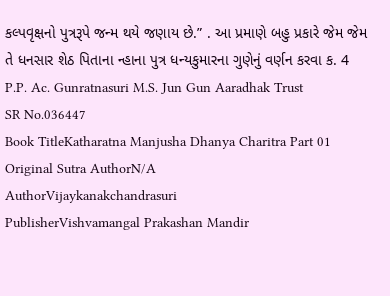કલ્પવૃક્ષનો પુત્રરૂપે જન્મ થયે જણાય છે.” . આ પ્રમાણે બહુ પ્રકારે જેમ જેમ તે ધનસાર શેઠ પિતાના ન્હાના પુત્ર ધન્યકુમારના ગુણેનું વર્ણન કરવા ક. 4 P.P. Ac. Gunratnasuri M.S. Jun Gun Aaradhak Trust
SR No.036447
Book TitleKatharatna Manjusha Dhanya Charitra Part 01
Original Sutra AuthorN/A
AuthorVijaykanakchandrasuri
PublisherVishvamangal Prakashan Mandir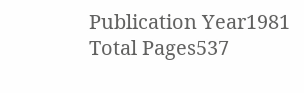Publication Year1981
Total Pages537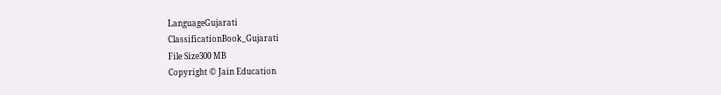LanguageGujarati
ClassificationBook_Gujarati
File Size300 MB
Copyright © Jain Education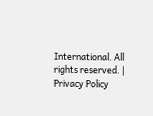International. All rights reserved. | Privacy Policy